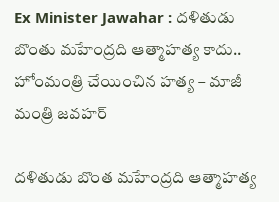Ex Minister Jawahar : దళితుడు బొంతు మహేంద్రది ఆత్మాహత్య కాదు.. హోంమంత్రి చేయించిన హత్య – మాజీ మంత్రి జ‌వ‌హ‌ర్‌

దళితుడు బొంత మహేంద్రది ఆత్మాహత్య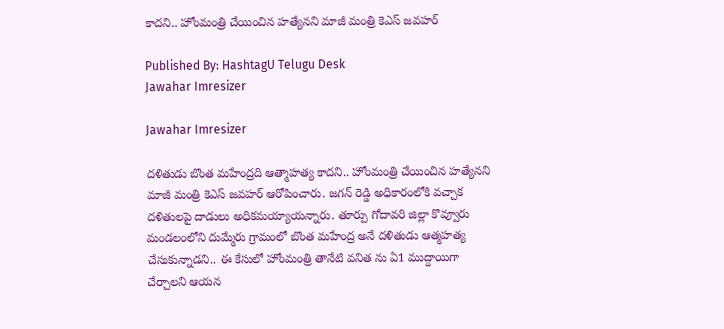కాదని.. హోంమంత్రి చేయించిన హ‌త్యేన‌ని మాజీ మంత్రి కెఎస్ జ‌వ‌హ‌ర్

Published By: HashtagU Telugu Desk
Jawahar Imresizer

Jawahar Imresizer

దళితుడు బొంత మహేంద్రది ఆత్మాహత్య కాదని.. హోంమంత్రి చేయించిన హ‌త్యేన‌ని మాజీ మంత్రి కెఎస్ జ‌వ‌హ‌ర్ ఆరోపించారు. జగన్ రెడ్డి అధికారంలోకి వచ్చాక దళితులపై దాడులు అధికమయ్యాయన్నారు. తూర్పు గోదావరి జిల్లా కొవ్వూరు మండలంలోని దుమ్మేరు గ్రామంలో బొంత మహేంద్ర అనే దళితుడు ఆత్మహత్య చేసుకున్నాడ‌ని.. ఈ కేసులో హోంమంత్రి తానేటి వనిత ను ఏ1 ముద్దాయిగా చేర్చాల‌ని ఆయ‌న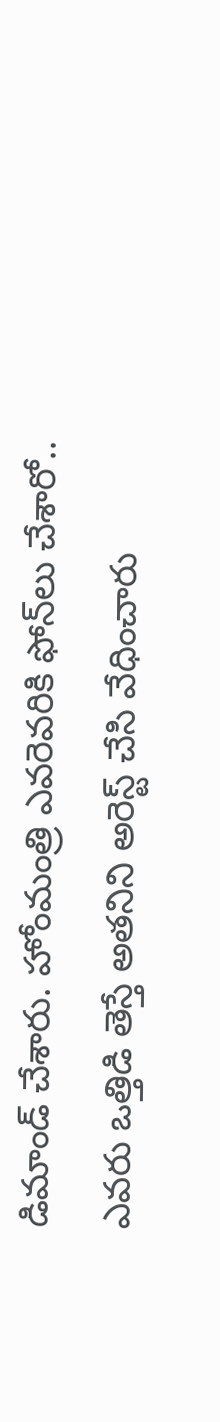డిమాండ్ చేశారు. హోంమంత్రి ఎవరెవరికి ఫోన్‌లు చేశారో.. ఎవరు ఒత్తిడి తెస్తే అతనిని అరెస్ట్ చేసి వేధించారు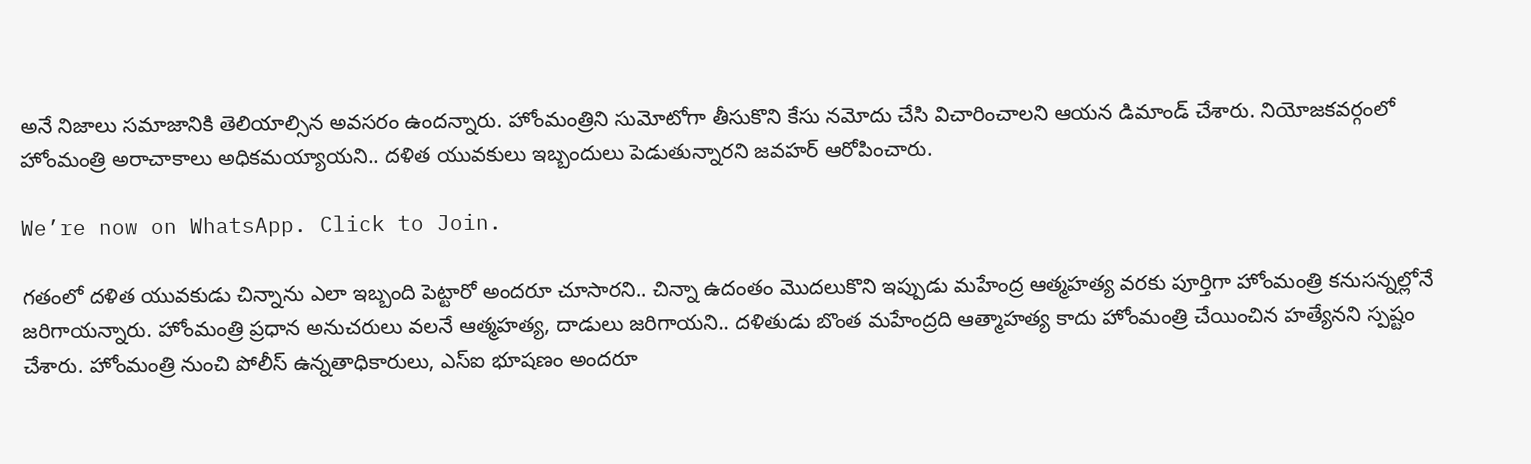అనే నిజాలు సమాజానికి తెలియాల్సిన అవసరం ఉందన్నారు. హోంమంత్రిని సుమోటోగా తీసుకొని కేసు నమోదు చేసి విచారించాలని ఆయ‌న డిమాండ్ చేశారు. నియోజకవర్గంలో హోంమంత్రి అరాచాకాలు అధికమయ్యాయని.. దళిత యువకులు ఇబ్బందులు పెడుతున్నారని జ‌వ‌హ‌ర్ ఆరోపించారు.

We’re now on WhatsApp. Click to Join.

గతంలో దళిత యువకుడు చిన్నాను ఎలా ఇబ్బంది పెట్టారో అందరూ చూసారని.. చిన్నా ఉదంతం మొదలుకొని ఇప్పుడు మహేంద్ర ఆత్మహత్య వరకు పూర్తిగా హోంమంత్రి కనుసన్నల్లోనే జరిగాయన్నారు. హోంమంత్రి ప్రధాన అనుచరులు వలనే ఆత్మహత్య, దాడులు జరిగాయని.. దళితుడు బొంత మహేంద్రది ఆత్మాహత్య కాదు హోంమంత్రి చేయించిన హత్యేన‌ని స్ప‌ష్టం చేశారు. హోంమంత్రి నుంచి పోలీస్ ఉన్నతాధికారులు, ఎస్ఐ భూషణం అందరూ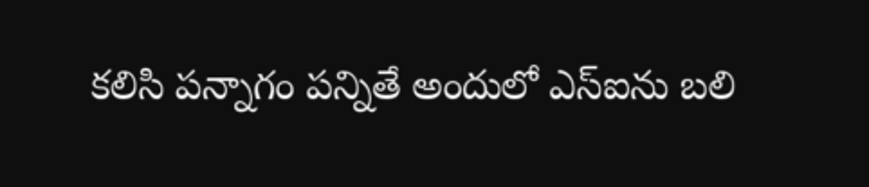కలిసి పన్నాగం పన్నితే అందులో ఎస్ఐను బలి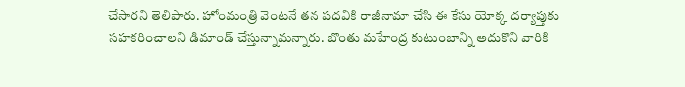చేసార‌ని తెలిపారు. హోంమంత్రి వెంటనే తన పదవికి రాజీనామా చేసి ఈ కేసు యోక్క దర్యాప్తుకు సహకరించాలని డిమాండ్ చేస్తున్నామ‌న్నారు. బొంతు మహేంద్ర కుటుంబాన్ని అదుకొని వారికి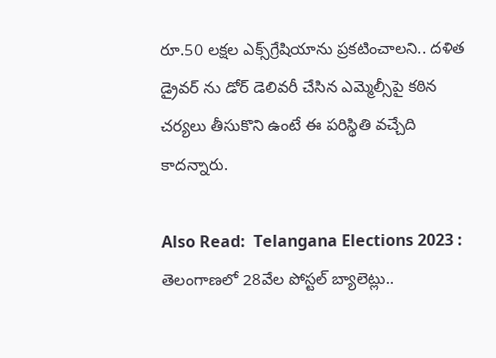రూ.50 లక్షల ఎక్స్‌గ్రేషియాను ప్రకటించాలని.. దళిత డ్రైవర్ ను డోర్ డెలివరీ చేసిన ఎమ్మెల్సీపై కఠిన చర్యలు తీసుకొని ఉంటే ఈ పరిస్థితి వచ్చేది కాదన్నారు.

Also Read:  Telangana Elections 2023 : తెలంగాణలో 28వేల పోస్టల్ బ్యాలెట్లు..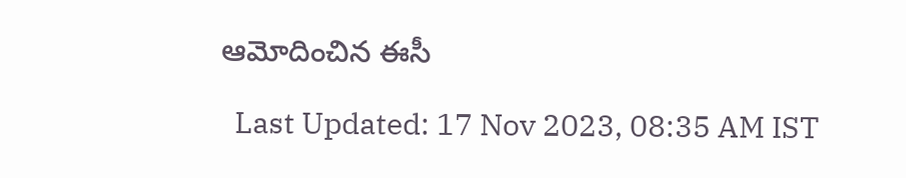ఆమోదించిన ఈసీ

  Last Updated: 17 Nov 2023, 08:35 AM IST